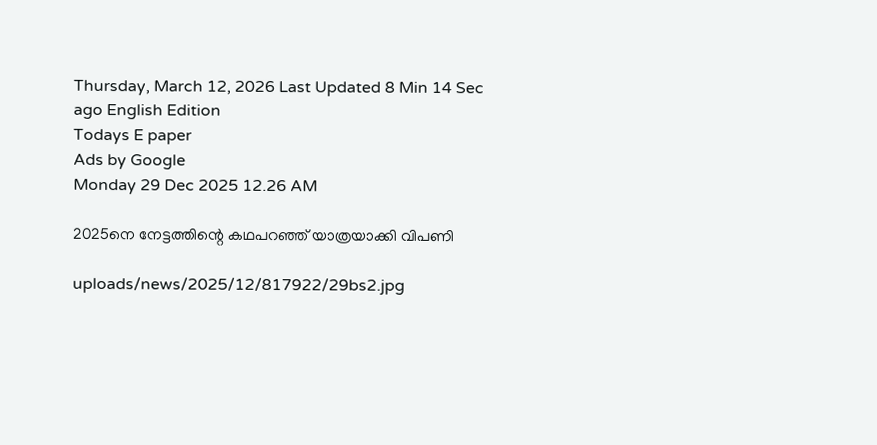Thursday, March 12, 2026 Last Updated 8 Min 14 Sec ago English Edition
Todays E paper
Ads by Google
Monday 29 Dec 2025 12.26 AM

2025നെ നേട്ടത്തിന്റെ കഥപറഞ്ഞ്‌ യാത്രയാക്കി വിപണി

uploads/news/2025/12/817922/29bs2.jpg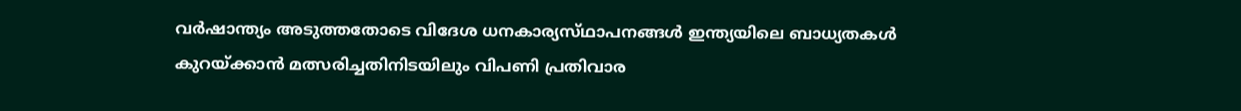വര്‍ഷാന്ത്യം അടുത്തതോടെ വിദേശ ധനകാര്യസ്‌ഥാപനങ്ങള്‍ ഇന്ത്യയിലെ ബാധ്യതകള്‍ കുറയ്‌ക്കാന്‍ മത്സരിച്ചതിനിടയിലും വിപണി പ്രതിവാര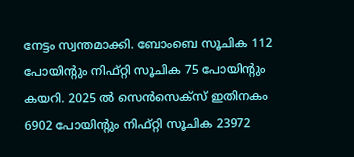നേട്ടം സ്വന്തമാക്കി. ബോംബെ സൂചിക 112 പോയിന്റും നിഫ്‌റ്റി സൂചിക 75 പോയിന്റും കയറി. 2025 ല്‍ സെന്‍സെക്‌സ്‌ ഇതിനകം 6902 പോയിന്റും നിഫ്‌റ്റി സൂചിക 23972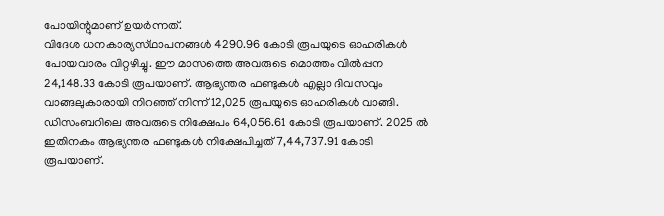പോയിന്റുമാണ്‌ ഉയര്‍ന്നത്‌.
വിദേശ ധനകാര്യസ്‌ഥാപനങ്ങള്‍ 4290.96 കോടി രൂപയുടെ ഓഹരികള്‍ പോയവാരം വിറ്റഴിച്ചു. ഈ മാസത്തെ അവരുടെ മൊത്തം വില്‍പ്പന 24,148.33 കോടി രൂപയാണ്‌. ആഭ്യന്തര ഫണ്ടുകള്‍ എല്ലാ ദിവസവും വാങ്ങലുകാരായി നിറഞ്ഞ്‌ നിന്ന്‌ 12,025 രൂപയുടെ ഓഹരികള്‍ വാങ്ങി. ഡിസംബറിലെ അവരുടെ നിക്ഷേപം 64,056.61 കോടി രൂപയാണ്‌. 2025 ല്‍ ഇതിനകം ആഭ്യന്തര ഫണ്ടുകള്‍ നിക്ഷേപിച്ചത്‌ 7,44,737.91 കോടി രൂപയാണ്‌.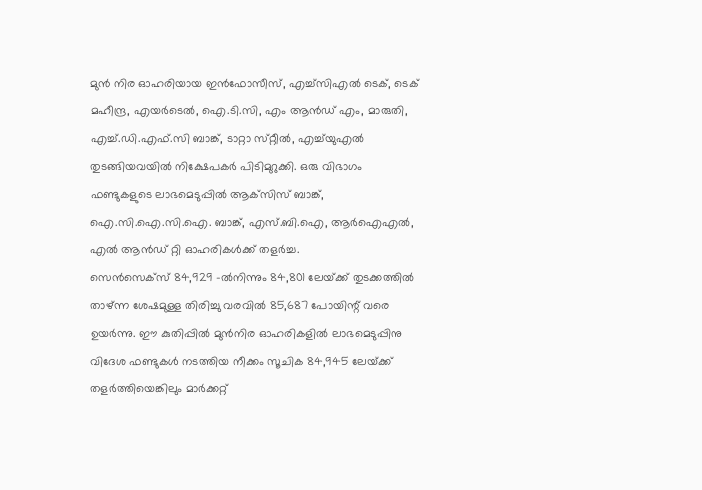മുന്‍ നിര ഓഹരിയായ ഇന്‍ഫോസീസ്‌, എച്ച്‌സിഎല്‍ ടെക്‌, ടെക്‌ മഹീന്ദ്ര, എയര്‍ടെല്‍, ഐ.ടി.സി, എം ആന്‍ഡ്‌ എം, മാരുതി, എച്ച്‌.ഡി.എഫ്‌.സി ബാങ്ക്‌, ടാറ്റാ സ്‌റ്റീല്‍, എച്ച്‌യുഎല്‍ തുടങ്ങിയവയില്‍ നിക്ഷേപകര്‍ പിടിമുറുക്കി. ഒരു വിഭാഗം ഫണ്ടുകളുടെ ലാഭമെടുപ്പില്‍ ആക്‌സിസ്‌ ബാങ്ക്‌, ഐ.സി.ഐ.സി.ഐ. ബാങ്ക്‌, എസ്‌.ബി.ഐ, ആര്‍ഐഎല്‍, എല്‍ ആന്‍ഡ്‌ റ്റി ഓഹരികള്‍ക്ക്‌ തളര്‍ച്ച.
സെന്‍സെക്‌സ്‌ 84,929 -ല്‍നിന്നും 84,801 ലേയ്‌ക്ക്‌ തുടക്കത്തില്‍ താഴ്‌ന്ന ശേഷമുള്ള തിരിച്ചു വരവില്‍ 85,687 പോയിന്റ്‌ വരെ ഉയര്‍ന്നു. ഈ കുതിപ്പില്‍ മുന്‍നിര ഓഹരികളില്‍ ലാഭമെടുപ്പിനു വിദേശ ഫണ്ടുകള്‍ നടത്തിയ നീക്കം സൂചിക 84,945 ലേയ്‌ക്ക്‌ തളര്‍ത്തിയെങ്കിലും മാര്‍ക്കറ്റ്‌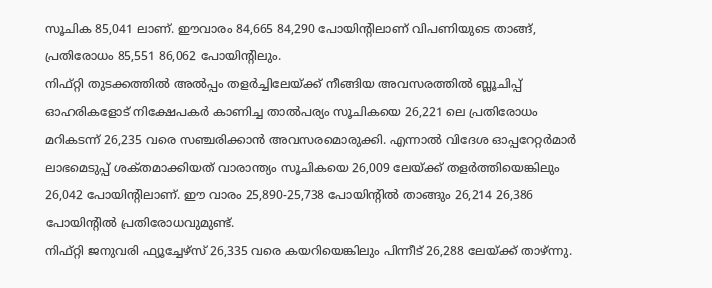സൂചിക 85,041 ലാണ്‌. ഈവാരം 84,665 84,290 പോയിന്റിലാണ്‌ വിപണിയുടെ താങ്ങ്‌, പ്രതിരോധം 85,551 86,062 പോയിന്റിലും.
നിഫ്‌റ്റി തുടക്കത്തില്‍ അല്‍പ്പം തളര്‍ച്ചിലേയ്‌ക്ക്‌ നീങ്ങിയ അവസരത്തില്‍ ബ്ലൂചിപ്പ്‌ ഓഹരികളോട്‌ നിക്ഷേപകര്‍ കാണിച്ച താല്‍പര്യം സൂചികയെ 26,221 ലെ പ്രതിരോധം മറികടന്ന്‌ 26,235 വരെ സഞ്ചരിക്കാന്‍ അവസരമൊരുക്കി. എന്നാല്‍ വിദേശ ഓപ്പറേറ്റര്‍മാര്‍ ലാഭമെടുപ്പ്‌ ശക്‌തമാക്കിയത്‌ വാരാന്ത്യം സൂചികയെ 26,009 ലേയ്‌ക്ക്‌ തളര്‍ത്തിയെങ്കിലും 26,042 പോയിന്റിലാണ്‌. ഈ വാരം 25,890-25,738 പോയിന്റില്‍ താങ്ങും 26,214 26,386 പോയിന്റില്‍ പ്രതിരോധവുമുണ്ട്‌.
നിഫ്‌റ്റി ജനുവരി ഫ്യൂച്ചേഴ്‌സ്‌ 26,335 വരെ കയറിയെങ്കിലും പിന്നീട്‌ 26,288 ലേയ്‌ക്ക്‌ താഴ്‌ന്നു.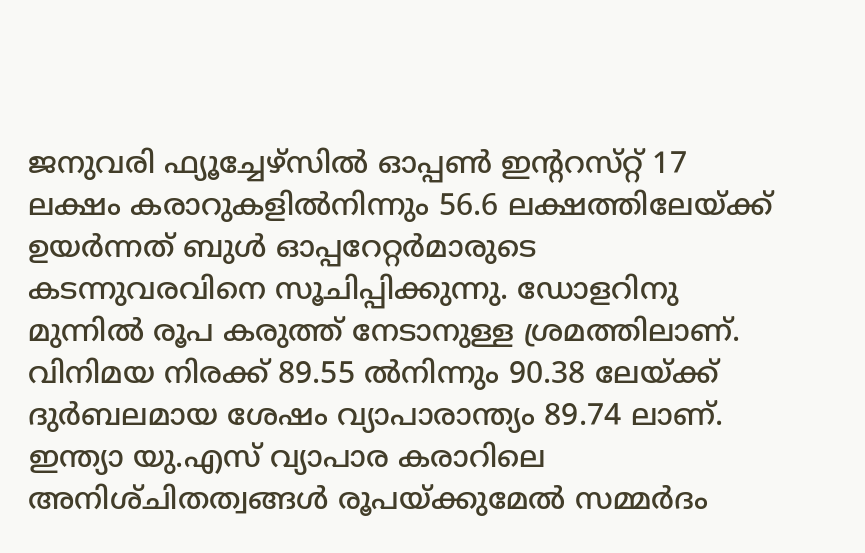ജനുവരി ഫ്യൂച്ചേഴ്‌സില്‍ ഓപ്പണ്‍ ഇന്ററസ്‌റ്റ്‌ 17 ലക്ഷം കരാറുകളില്‍നിന്നും 56.6 ലക്ഷത്തിലേയ്‌ക്ക്‌ ഉയര്‍ന്നത്‌ ബുള്‍ ഓപ്പറേറ്റര്‍മാരുടെ കടന്നുവരവിനെ സൂചിപ്പിക്കുന്നു. ഡോളറിനു മുന്നില്‍ രൂപ കരുത്ത്‌ നേടാനുള്ള ശ്രമത്തിലാണ്‌. വിനിമയ നിരക്ക്‌ 89.55 ല്‍നിന്നും 90.38 ലേയ്‌ക്ക്‌ ദുര്‍ബലമായ ശേഷം വ്യാപാരാന്ത്യം 89.74 ലാണ്‌.
ഇന്ത്യാ യു.എസ്‌ വ്യാപാര കരാറിലെ അനിശ്‌ചിതത്വങ്ങള്‍ രൂപയ്‌ക്കുമേല്‍ സമ്മര്‍ദം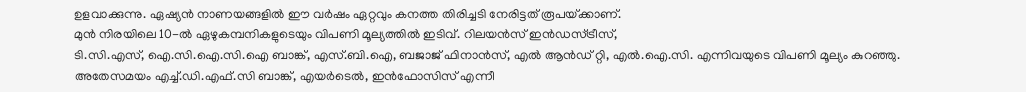ഉളവാക്കുന്നു. ഏഷ്യന്‍ നാണയങ്ങളില്‍ ഈ വര്‍ഷം ഏറ്റവും കനത്ത തിരിച്ചടി നേരിട്ടത്‌ രൂപയ്‌ക്കാണ്‌.
മുന്‍ നിരയിലെ 10-ല്‍ ഏഴുകമ്പനികളുടെയും വിപണി മൂല്യത്തില്‍ ഇടിവ്‌. റിലയന്‍സ്‌ ഇന്‍ഡസ്‌ട്രീസ്‌,
ടി.സി.എസ്‌, ഐ.സി.ഐ.സി.ഐ ബാങ്ക്‌, എസ്‌.ബി.ഐ, ബജാജ്‌ ഫിനാന്‍സ്‌, എല്‍ ആന്‍ഡ്‌ റ്റി, എല്‍.ഐ.സി. എന്നിവയുടെ വിപണി മൂല്യം കുറഞ്ഞു. അതേസമയം എച്ച്‌.ഡി.എഫ്‌.സി ബാങ്ക്‌, എയര്‍ടെല്‍, ഇന്‍ഫോസിസ്‌ എന്നീ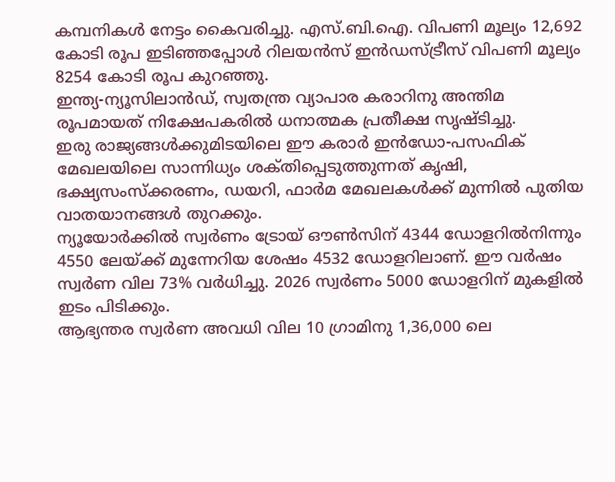കമ്പനികള്‍ നേട്ടം കൈവരിച്ചു. എസ്‌.ബി.ഐ. വിപണി മൂല്യം 12,692 കോടി രൂപ ഇടിഞ്ഞപ്പോള്‍ റിലയന്‍സ്‌ ഇന്‍ഡസ്‌ട്രീസ്‌ വിപണി മൂല്യം 8254 കോടി രൂപ കുറഞ്ഞു.
ഇന്ത്യ-ന്യൂസിലാന്‍ഡ്‌, സ്വതന്ത്ര വ്യാപാര കരാറിനു അന്തിമ രൂപമായത്‌ നിക്ഷേപകരില്‍ ധനാത്മക പ്രതീക്ഷ സൃഷ്‌ടിച്ചു.
ഇരു രാജ്യങ്ങള്‍ക്കുമിടയിലെ ഈ കരാര്‍ ഇന്‍ഡോ-പസഫിക്‌ മേഖലയിലെ സാന്നിധ്യം ശക്‌തിപ്പെടുത്തുന്നത്‌ കൃഷി, ഭക്ഷ്യസംസ്‌ക്കരണം, ഡയറി, ഫാര്‍മ മേഖലകള്‍ക്ക്‌ മുന്നില്‍ പുതിയ വാതയാനങ്ങള്‍ തുറക്കും.
ന്യൂയോര്‍ക്കില്‍ സ്വര്‍ണം ട്രോയ്‌ ഔണ്‍സിന്‌ 4344 ഡോളറില്‍നിന്നും 4550 ലേയ്‌ക്ക്‌ മുന്നേറിയ ശേഷം 4532 ഡോളറിലാണ്‌. ഈ വര്‍ഷം സ്വര്‍ണ വില 73% വര്‍ധിച്ചു. 2026 സ്വര്‍ണം 5000 ഡോളറിന്‌ മുകളില്‍ ഇടം പിടിക്കും.
ആഭ്യന്തര സ്വര്‍ണ അവധി വില 10 ഗ്രാമിനു 1,36,000 ലെ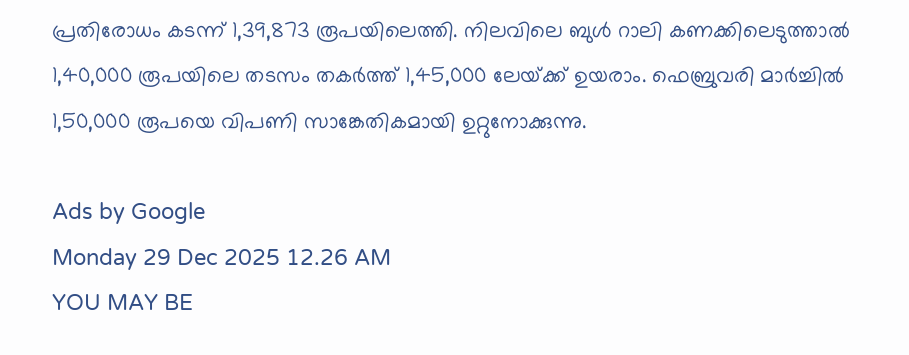പ്രതിരോധം കടന്ന്‌ 1,39,873 രൂപയിലെത്തി. നിലവിലെ ബുള്‍ റാലി കണക്കിലെടുത്താല്‍ 1,40,000 രൂപയിലെ തടസം തകര്‍ത്ത്‌ 1,45,000 ലേയ്‌ക്ക്‌ ഉയരാം. ഫെബ്രുവരി മാര്‍ച്ചില്‍ 1,50,000 രൂപയെ വിപണി സാങ്കേതികമായി ഉറ്റുനോക്കുന്നു.

Ads by Google
Monday 29 Dec 2025 12.26 AM
YOU MAY BE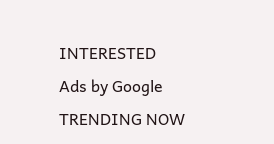INTERESTED
Ads by Google
TRENDING NOW